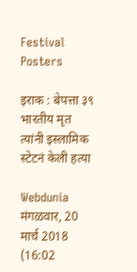Festival Posters

इराक : बेपत्ता ३९ भारतीय मृत त्यांनी इस्लामिक स्टेटनं केली हत्या

Webdunia
मंगळवार, 20 मार्च 2018 (16:02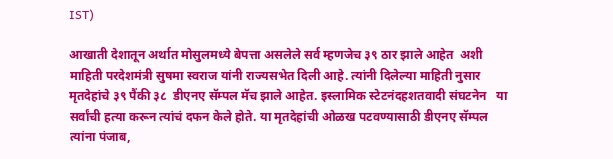IST)

आखाती देशातून अर्थात मोसुलमध्ये बेपत्ता असलेले सर्व म्हणजेच ३९ ठार झाले आहेत  अशी माहिती परदेशमंत्री सुषमा स्वराज यांनी राज्यसभेत दिली आहे. त्यांनी दिलेल्या माहिती नुसार  मृतदेहांचे ३९ पैंकी ३८  डीएनए सॅम्पल मॅच झाले आहेत. इस्लामिक स्टेटनंदहशतवादी संघटनेन   या सर्वांची हत्या करून त्यांचं दफन केले होते. या मृतदेहांची ओळख पटवण्यासाठी डीएनए सॅम्पल त्यांना पंजाब,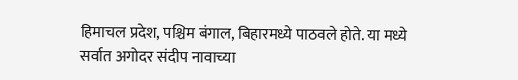हिमाचल प्रदेश, पश्चिम बंगाल, बिहारमध्ये पाठवले होते. या मध्ये  सर्वात अगोदर संदीप नावाच्या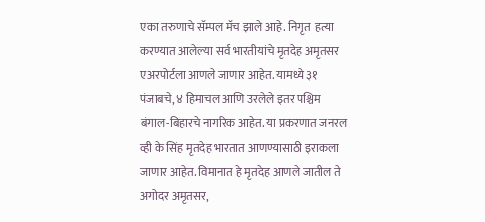एका तरुणाचे सॅम्पल मॅच झाले आहे. निगृत  हत्या करण्यात आलेल्या सर्व भारतीयांचे मृतदेह अमृतसर एअरपोर्टला आणले जाणार आहेत. यामध्ये ३१ पंजाबचे, ४ हिमाचल आणि उरलेले इतर पश्चिम बंगाल-बिहारचे नागरिक आहेत. या प्रकरणात जनरल व्ही के सिंह मृतदेह भारतात आणण्यासाठी इराकला जाणार आहेत. विमानात हे मृतदेह आणले जातील ते अगोदर अमृतसर,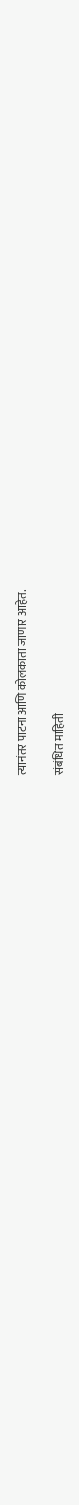त्यानंतर पाटना आणि कोलकाता जाणार आहेत.

संबंधित माहिती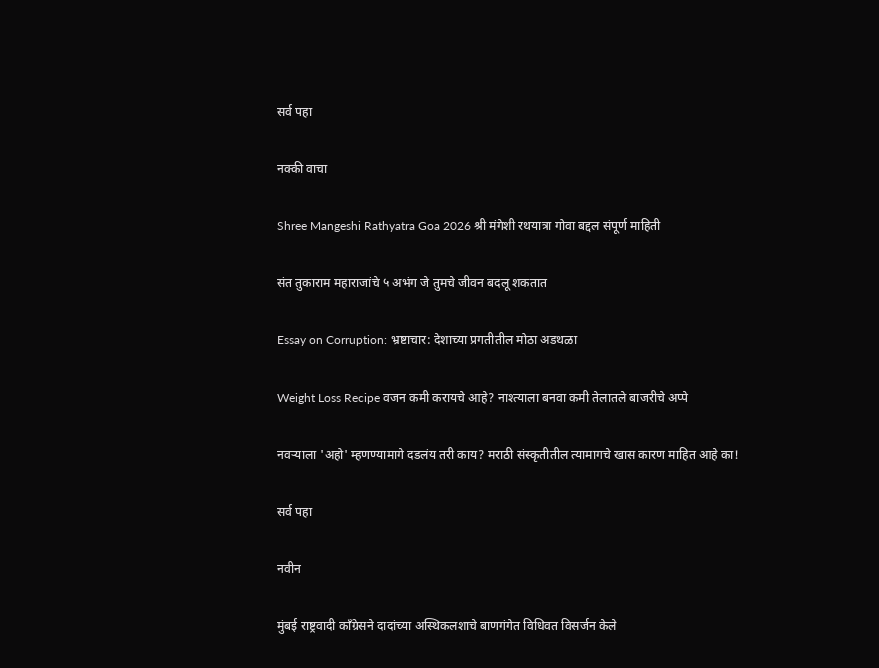सर्व पहा

नक्की वाचा

Shree Mangeshi Rathyatra Goa 2026 श्री मंगेशी रथयात्रा गोवा बद्दल संपूर्ण माहिती

संत तुकाराम महाराजांचे ५ अभंग जे तुमचे जीवन बदलू शकतात

Essay on Corruption: भ्रष्टाचार: देशाच्या प्रगतीतील मोठा अडथळा

Weight Loss Recipe वजन कमी करायचे आहे? नाश्त्याला बनवा कमी तेलातले बाजरीचे अप्पे

नवर्‍याला 'अहो' म्हणण्यामागे दडलंय तरी काय? मराठी संस्कृतीतील त्यामागचे खास कारण माहित आहे का!

सर्व पहा

नवीन

मुंबई राष्ट्रवादी काँग्रेसने दादांच्या अस्थिकलशाचे बाणगंगेत विधिवत विसर्जन केले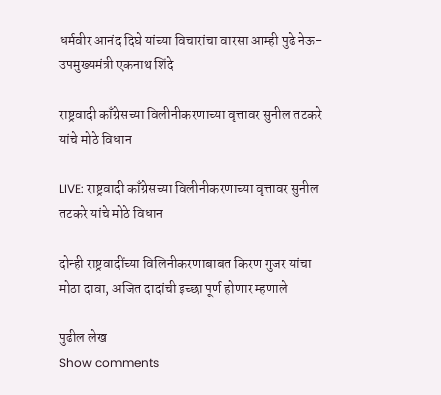धर्मवीर आनंद दिघे यांच्या विचारांचा वारसा आम्ही पुढे नेऊ- उपमुख्यमंत्री एकनाथ शिंदे

राष्ट्रवादी काँग्रेसच्या विलीनीकरणाच्या वृत्तावर सुनील तटकरे यांचे मोठे विधान

LIVE: राष्ट्रवादी काँग्रेसच्या विलीनीकरणाच्या वृत्तावर सुनील तटकरे यांचे मोठे विधान

दोन्ही राष्ट्रवादींच्या विलिनीकरणाबाबत किरण गुजर यांचा मोठा दावा, अजित दादांची इच्छा पूर्ण होणार म्हणाले

पुढील लेख
Show comments